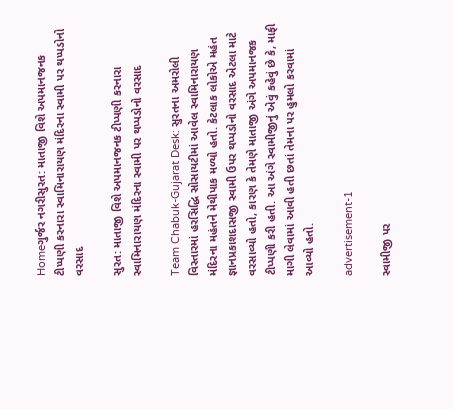Homeગુર્જર નગરીસુરત: માતાજી વિશે અપમાનજનક ટીપ્પણી કરનારા સ્વામિનારાયણ મંદિરના સ્વામી પર થપ્પડોનો વરસાદ

સુરત: માતાજી વિશે અપમાનજનક ટીપ્પણી કરનારા સ્વામિનારાયણ મંદિરના સ્વામી પર થપ્પડોનો વરસાદ

Team Chabuk-Gujarat Desk: સુરતના અમરોલી વિસ્તારમાં હરસિદ્ધિ સોસાયટીમાં આવેલ સ્વામિનારાયણ મંદિરના મહંતને મેથીપાક મળ્યો હતો. કેટલાક લોકોએ મહંત જ્ઞાનપ્રકાશદાસજી સ્વામી ઉપર થપ્પડોનો વરસાદ એટલા માટે વરસાવ્યો હતો, કારણ કે તેમણે માતાજી અંગે અપમાનજક ટીપ્પણી કરી હતી. આ અંગે સ્વામીજીનું એવું કહેવું છે કે, માફી માગી લેવામાં આવી હતી છતાં તેમના પર હુમલો કરવામાં આવ્યો હતો.

advertisement-1

સ્વામીજી પર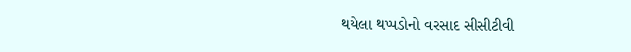થયેલા થપ્પડોનો વરસાદ સીસીટીવી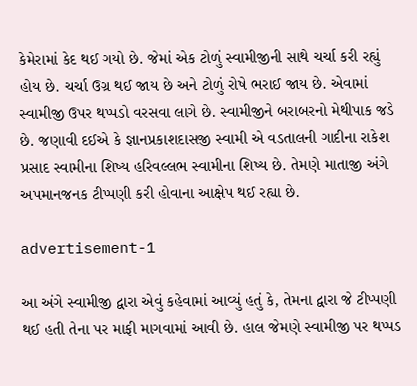કેમેરામાં કેદ થઈ ગયો છે. જેમાં એક ટોળું સ્વામીજીની સાથે ચર્ચા કરી રહ્યું હોય છે. ચર્ચા ઉગ્ર થઈ જાય છે અને ટોળું રોષે ભરાઈ જાય છે. એવામાં સ્વામીજી ઉપર થપ્પડો વરસવા લાગે છે. સ્વામીજીને બરાબરનો મેથીપાક જડે છે. જણાવી દઈએ કે જ્ઞાનપ્રકાશદાસજી સ્વામી એ વડતાલની ગાદીના રાકેશ પ્રસાદ સ્વામીના શિષ્ય હરિવલ્લભ સ્વામીના શિષ્ય છે. તેમણે માતાજી અંગે અપમાનજનક ટીપ્પણી કરી હોવાના આક્ષેપ થઈ રહ્યા છે.

advertisement-1

આ અંગે સ્વામીજી દ્વારા એવું કહેવામાં આવ્યું હતું કે, તેમના દ્વારા જે ટીપ્પણી થઈ હતી તેના પર માફી માગવામાં આવી છે. હાલ જેમણે સ્વામીજી પર થપ્પડ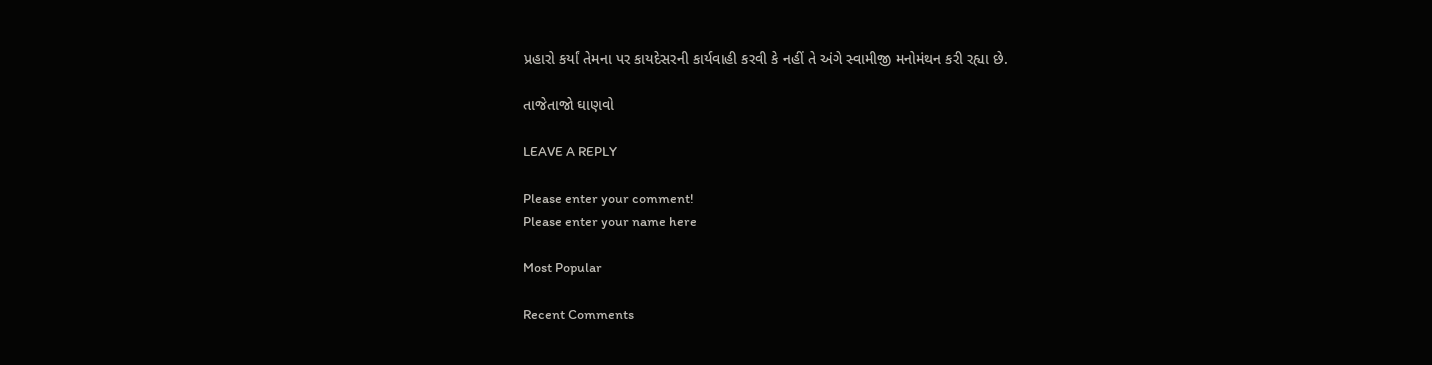પ્રહારો કર્યાં તેમના પર કાયદેસરની કાર્યવાહી કરવી કે નહીં તે અંગે સ્વામીજી મનોમંથન કરી રહ્યા છે.

તાજેતાજો ઘાણવો

LEAVE A REPLY

Please enter your comment!
Please enter your name here

Most Popular

Recent Comments